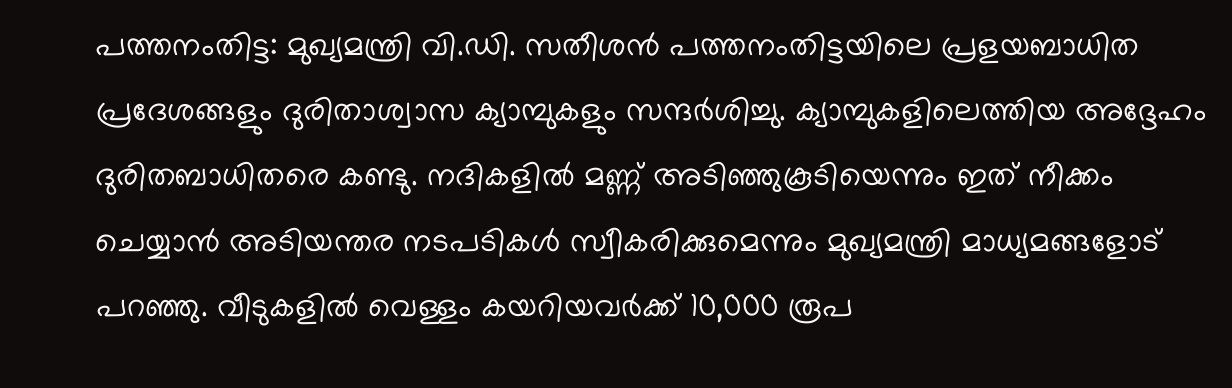പത്തനംതിട്ട: മുഖ്യമന്ത്രി വി.ഡി. സതീശൻ പത്തനംതിട്ടയിലെ പ്രളയബാധിത പ്രദേശങ്ങളും ദുരിതാശ്വാസ ക്യാമ്പുകളും സന്ദർശിച്ചു. ക്യാമ്പുകളിലെത്തിയ അദ്ദേഹം ദുരിതബാധിതരെ കണ്ടു. നദികളിൽ മണ്ണ് അടിഞ്ഞുകൂടിയെന്നും ഇത് നീക്കം ചെയ്യാൻ അടിയന്തര നടപടികൾ സ്വീകരിക്കുമെന്നും മുഖ്യമന്ത്രി മാധ്യമങ്ങളോട് പറഞ്ഞു. വീടുകളിൽ വെള്ളം കയറിയവർക്ക് 10,000 രൂപ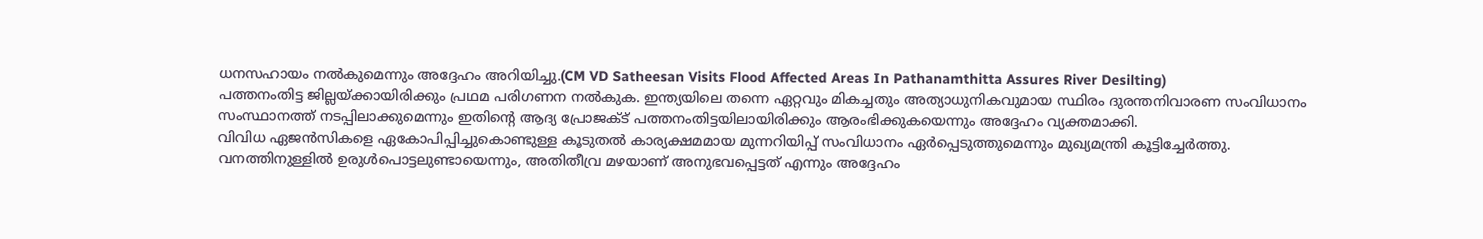ധനസഹായം നൽകുമെന്നും അദ്ദേഹം അറിയിച്ചു.(CM VD Satheesan Visits Flood Affected Areas In Pathanamthitta Assures River Desilting)
പത്തനംതിട്ട ജില്ലയ്ക്കായിരിക്കും പ്രഥമ പരിഗണന നൽകുക. ഇന്ത്യയിലെ തന്നെ ഏറ്റവും മികച്ചതും അത്യാധുനികവുമായ സ്ഥിരം ദുരന്തനിവാരണ സംവിധാനം സംസ്ഥാനത്ത് നടപ്പിലാക്കുമെന്നും ഇതിന്റെ ആദ്യ പ്രോജക്ട് പത്തനംതിട്ടയിലായിരിക്കും ആരംഭിക്കുകയെന്നും അദ്ദേഹം വ്യക്തമാക്കി.
വിവിധ ഏജൻസികളെ ഏകോപിപ്പിച്ചുകൊണ്ടുള്ള കൂടുതൽ കാര്യക്ഷമമായ മുന്നറിയിപ്പ് സംവിധാനം ഏർപ്പെടുത്തുമെന്നും മുഖ്യമന്ത്രി കൂട്ടിച്ചേർത്തു. വനത്തിനുള്ളിൽ ഉരുൾപൊട്ടലുണ്ടായെന്നും, അതിതീവ്ര മഴയാണ് അനുഭവപ്പെട്ടത് എന്നും അദ്ദേഹം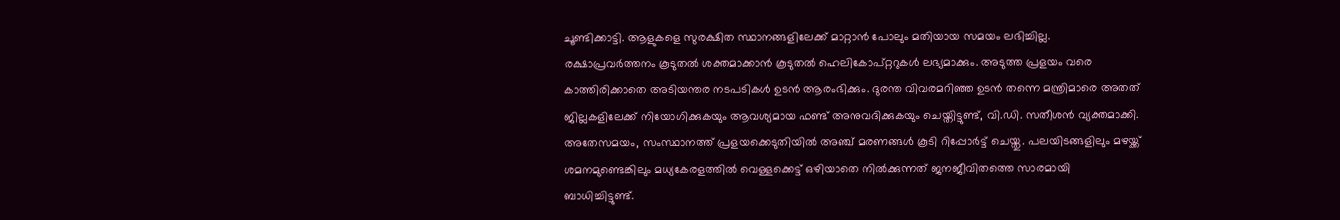ചൂണ്ടിക്കാട്ടി. ആളുകളെ സുരക്ഷിത സ്ഥാനങ്ങളിലേക്ക് മാറ്റാൻ പോലും മതിയായ സമയം ലഭിച്ചില്ല. രക്ഷാപ്രവർത്തനം കൂടുതൽ ശക്തമാക്കാൻ കൂടുതൽ ഹെലികോപ്റ്ററുകൾ ലഭ്യമാക്കും. അടുത്ത പ്രളയം വരെ കാത്തിരിക്കാതെ അടിയന്തര നടപടികൾ ഉടൻ ആരംഭിക്കും. ദുരന്ത വിവരമറിഞ്ഞ ഉടൻ തന്നെ മന്ത്രിമാരെ അതത് ജില്ലകളിലേക്ക് നിയോഗിക്കുകയും ആവശ്യമായ ഫണ്ട് അനുവദിക്കുകയും ചെയ്തിട്ടുണ്ട്, വി.ഡി. സതീശൻ വ്യക്തമാക്കി.
അതേസമയം, സംസ്ഥാനത്ത് പ്രളയക്കെടുതിയിൽ അഞ്ച് മരണങ്ങൾ കൂടി റിപ്പോർട്ട് ചെയ്തു. പലയിടങ്ങളിലും മഴയ്ക്ക് ശമനമുണ്ടെങ്കിലും മധ്യകേരളത്തിൽ വെള്ളക്കെട്ട് ഒഴിയാതെ നിൽക്കുന്നത് ജനജീവിതത്തെ സാരമായി ബാധിച്ചിട്ടുണ്ട്.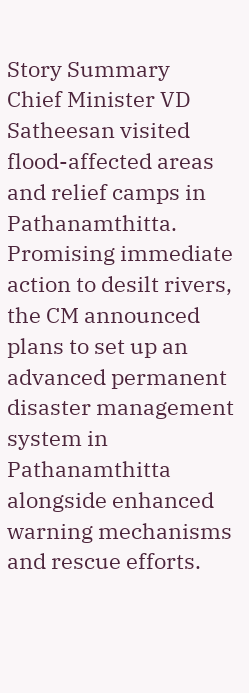Story Summary
Chief Minister VD Satheesan visited flood-affected areas and relief camps in Pathanamthitta. Promising immediate action to desilt rivers, the CM announced plans to set up an advanced permanent disaster management system in Pathanamthitta alongside enhanced warning mechanisms and rescue efforts.